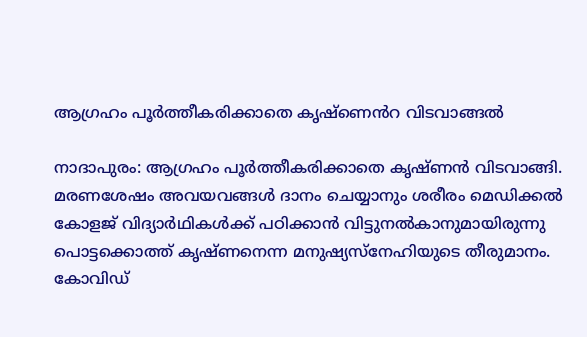ആഗ്രഹം പൂർത്തീകരിക്കാതെ കൃഷ്ണെൻറ വിടവാങ്ങൽ

നാദാപുരം: ആഗ്രഹം പൂർത്തീകരിക്കാതെ കൃഷ്ണൻ വിടവാങ്ങി. മരണശേഷം അവയവങ്ങൾ ദാനം ചെയ്യാനും ശരീരം മെഡിക്കൽ കോളജ് വിദ്യാർഥികൾക്ക് പഠിക്കാൻ വിട്ടുനൽകാനുമായിരുന്നു പൊട്ടക്കൊത്ത് കൃഷ്ണനെന്ന മനുഷ്യസ്നേഹിയുടെ തീരുമാനം. കോവിഡ്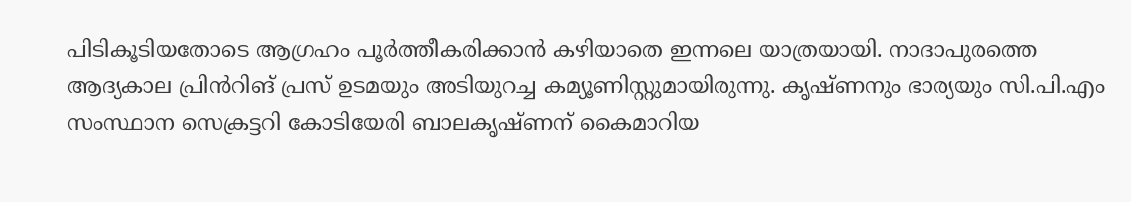പിടികൂടിയതോടെ ആഗ്രഹം പൂർത്തീകരിക്കാൻ കഴിയാതെ ഇന്നലെ യാത്രയായി. നാദാപുരത്തെ ആദ്യകാല പ്രിൻറിങ് പ്രസ് ഉടമയും അടിയുറച്ച കമ്യൂണിസ്റ്റുമായിരുന്നു. കൃഷ്ണനും ഭാര്യയും സി.പി.എം സംസ്ഥാന സെക്രട്ടറി കോടിയേരി ബാലകൃഷ്ണന് കൈമാറിയ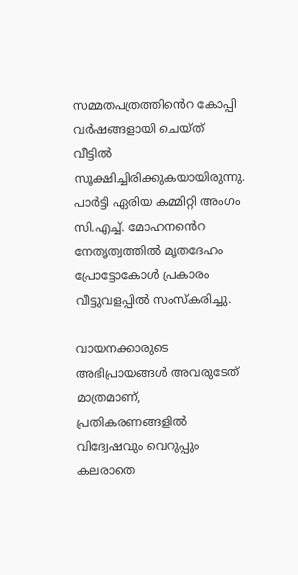സമ്മതപത്രത്തിൻെറ കോപ്പി വർഷങ്ങളായി ചെയ്ത് വീട്ടിൽ സൂക്ഷിച്ചിരിക്കുകയായിരുന്നു. പാർട്ടി ഏരിയ കമ്മിറ്റി അംഗം സി.എച്ച്. മോഹന‍ൻെറ നേതൃത്വത്തിൽ മൃതദേഹം പ്രോട്ടോകോൾ പ്രകാരം വീട്ടുവളപ്പിൽ സംസ്കരിച്ചു.

വായനക്കാരുടെ അഭിപ്രായങ്ങള്‍ അവരുടേത് മാത്രമാണ്, പ്രതികരണങ്ങളിൽ വിദ്വേഷവും വെറുപ്പും കലരാതെ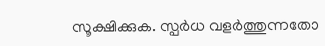സൂക്ഷിക്കുക. സ്പർധ വളർത്തുന്നതോ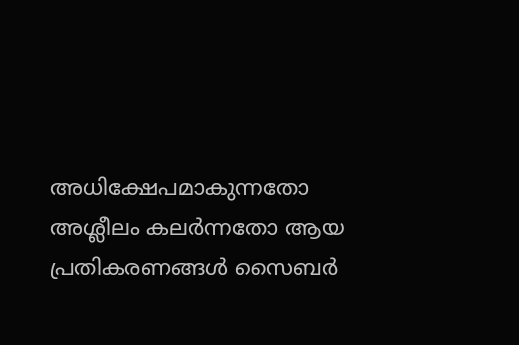അധിക്ഷേപമാകുന്നതോ അശ്ലീലം കലർന്നതോ ആയ പ്രതികരണങ്ങൾ സൈബർ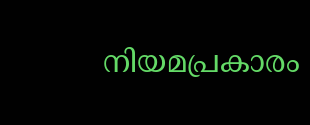നിയമപ്രകാരം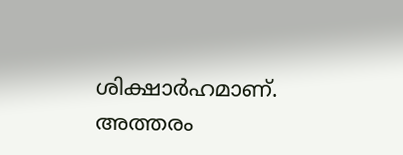ശിക്ഷാർഹമാണ്. അത്തരം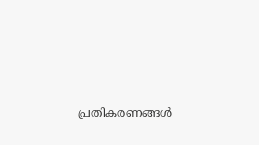പ്രതികരണങ്ങൾ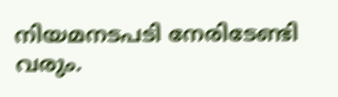നിയമനടപടി നേരിടേണ്ടി വരും.